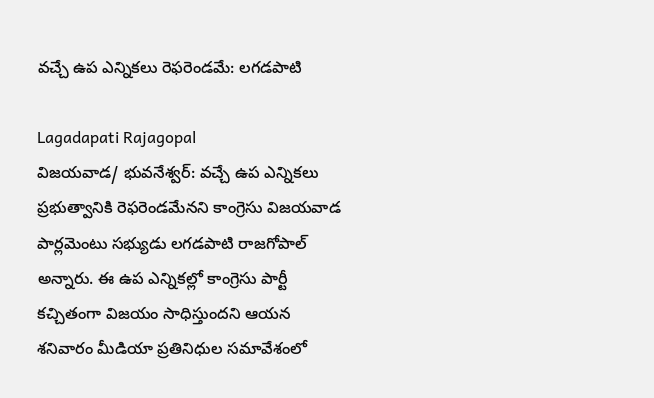వచ్చే ఉప ఎన్నికలు రెఫరెండమే: లగడపాటి

Lagadapati Rajagopal
విజయవాడ/ భువనేశ్వర్: వచ్చే ఉప ఎన్నికలు ప్రభుత్వానికి రెఫరెండమేనని కాంగ్రెసు విజయవాడ పార్లమెంటు సభ్యుడు లగడపాటి రాజగోపాల్ అన్నారు. ఈ ఉప ఎన్నికల్లో కాంగ్రెసు పార్టీ కచ్చితంగా విజయం సాధిస్తుందని ఆయన శనివారం మీడియా ప్రతినిధుల సమావేశంలో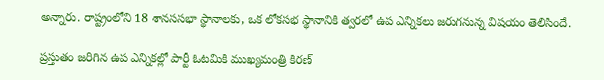అన్నారు. రాష్ట్రంలోని 18 శానససభా స్థానాలకు, ఒక లోకసభ స్థానానికి త్వరలో ఉప ఎన్నికలు జరుగనున్న విషయం తెలిసిందే.

ప్రస్తుతం జరిగిన ఉప ఎన్నికల్లో పార్టీ ఓటమికి ముఖ్యమంత్రి కిరణ్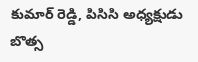కుమార్ రెడ్డి, పిసిసి అధ్యక్షుడు బొత్స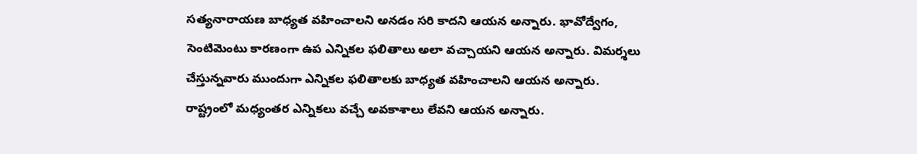సత్యనారాయణ బాధ్యత వహించాలని అనడం సరి కాదని ఆయన అన్నారు. భావోద్వేగం, సెంటిమెంటు కారణంగా ఉప ఎన్నికల ఫలితాలు అలా వచ్చాయని ఆయన అన్నారు. విమర్శలు చేస్తున్నవారు ముందుగా ఎన్నికల ఫలితాలకు బాధ్యత వహించాలని ఆయన అన్నారు. రాష్ట్రంలో మధ్యంతర ఎన్నికలు వచ్చే అవకాశాలు లేవని ఆయన అన్నారు.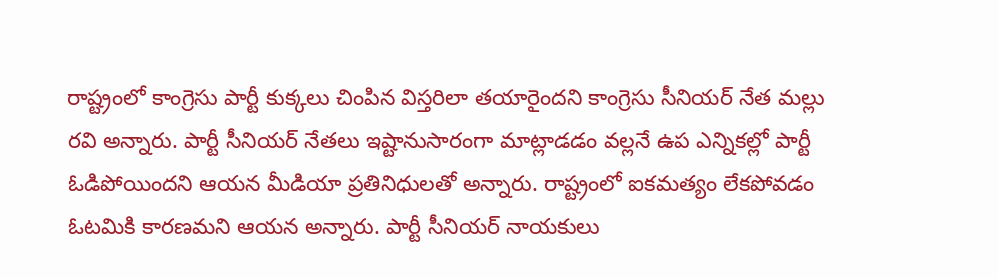రాష్ట్రంలో కాంగ్రెసు పార్టీ కుక్కలు చింపిన విస్తరిలా తయారైందని కాంగ్రెసు సీనియర్ నేత మల్లు రవి అన్నారు. పార్టీ సీనియర్ నేతలు ఇష్టానుసారంగా మాట్లాడడం వల్లనే ఉప ఎన్నికల్లో పార్టీ ఓడిపోయిందని ఆయన మీడియా ప్రతినిధులతో అన్నారు. రాష్ట్రంలో ఐకమత్యం లేకపోవడం ఓటమికి కారణమని ఆయన అన్నారు. పార్టీ సీనియర్ నాయకులు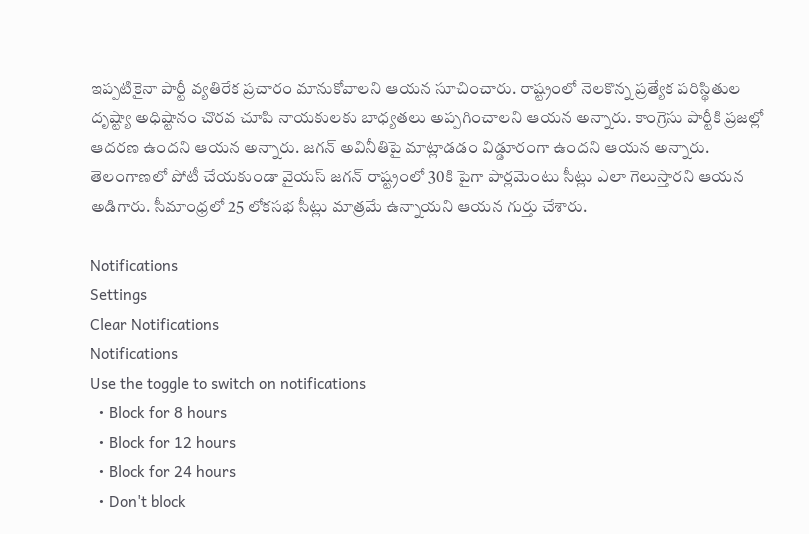ఇప్పటికైనా పార్టీ వ్యతిరేక ప్రచారం మానుకోవాలని ఆయన సూచించారు. రాష్ట్రంలో నెలకొన్న ప్రత్యేక పరిస్థితుల దృష్ట్యా అధిష్టానం చొరవ చూపి నాయకులకు బాధ్యతలు అప్పగించాలని ఆయన అన్నారు. కాంగ్రెసు పార్టీకి ప్రజల్లో ఆదరణ ఉందని ఆయన అన్నారు. జగన్ అవినీతిపై మాట్లాడడం విడ్డూరంగా ఉందని ఆయన అన్నారు. తెలంగాణలో పోటీ చేయకుండా వైయస్ జగన్ రాష్ట్రంలో 30కి పైగా పార్లమెంటు సీట్లు ఎలా గెలుస్తారని ఆయన అడిగారు. సీమాంధ్రలో 25 లోకసభ సీట్లు మాత్రమే ఉన్నాయని ఆయన గుర్తు చేశారు.

Notifications
Settings
Clear Notifications
Notifications
Use the toggle to switch on notifications
  • Block for 8 hours
  • Block for 12 hours
  • Block for 24 hours
  • Don't block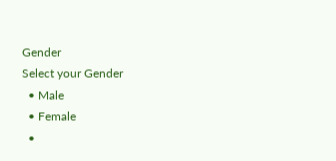Gender
Select your Gender
  • Male
  • Female
  •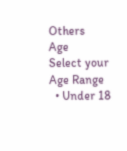Others
Age
Select your Age Range
  • Under 18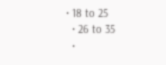• 18 to 25
  • 26 to 35
  •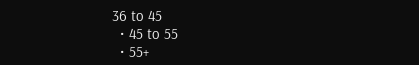36 to 45
  • 45 to 55
  • 55+